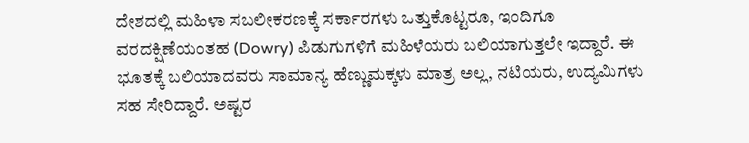ದೇಶದಲ್ಲಿ ಮಹಿಳಾ ಸಬಲೀಕರಣಕ್ಕೆ ಸರ್ಕಾರಗಳು ಒತ್ತುಕೊಟ್ಟರೂ, ಇಂದಿಗೂ ವರದಕ್ಷಿಣೆಯಂತಹ (Dowry) ಪಿಡುಗುಗಳಿಗೆ ಮಹಿಳೆಯರು ಬಲಿಯಾಗುತ್ತಲೇ ಇದ್ದಾರೆ. ಈ ಭೂತಕ್ಕೆ ಬಲಿಯಾದವರು ಸಾಮಾನ್ಯ ಹೆಣ್ಣುಮಕ್ಕಳು ಮಾತ್ರ ಅಲ್ಲ, ನಟಿಯರು, ಉದ್ಯಮಿಗಳು ಸಹ ಸೇರಿದ್ದಾರೆ. ಅಷ್ಟರ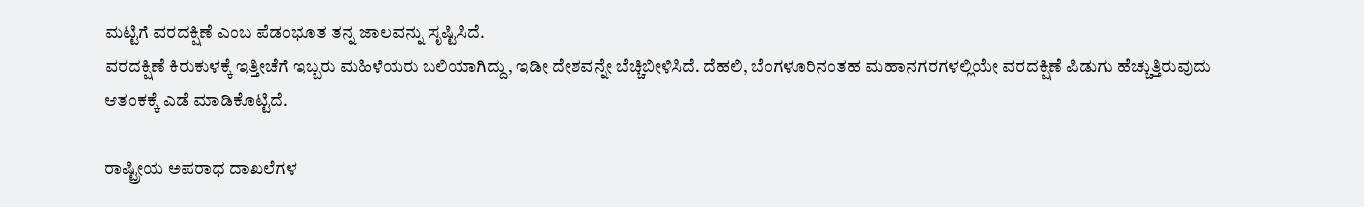ಮಟ್ಟಿಗೆ ವರದಕ್ಷಿಣೆ ಎಂಬ ಪೆಡಂಭೂತ ತನ್ನ ಜಾಲವನ್ನು ಸೃಷ್ಟಿಸಿದೆ.
ವರದಕ್ಷಿಣೆ ಕಿರುಕುಳಕ್ಕೆ ಇತ್ತೀಚೆಗೆ ಇಬ್ಬರು ಮಹಿಳೆಯರು ಬಲಿಯಾಗಿದ್ದು, ಇಡೀ ದೇಶವನ್ನೇ ಬೆಚ್ಚಿಬೀಳಿಸಿದೆ. ದೆಹಲಿ, ಬೆಂಗಳೂರಿನಂತಹ ಮಹಾನಗರಗಳಲ್ಲಿಯೇ ವರದಕ್ಷಿಣೆ ಪಿಡುಗು ಹೆಚ್ಚುತ್ತಿರುವುದು ಆತಂಕಕ್ಕೆ ಎಡೆ ಮಾಡಿಕೊಟ್ಟಿದೆ.

ರಾಷ್ಟ್ರೀಯ ಅಪರಾಧ ದಾಖಲೆಗಳ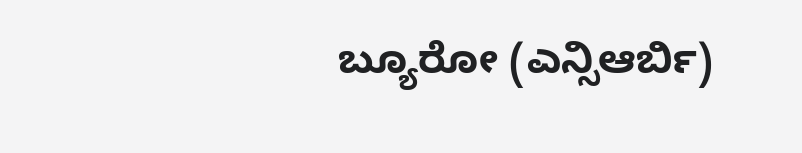ಬ್ಯೂರೋ (ಎನ್ಸಿಆರ್ಬಿ)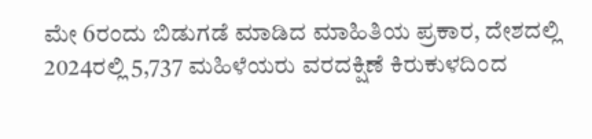ಮೇ 6ರಂದು ಬಿಡುಗಡೆ ಮಾಡಿದ ಮಾಹಿತಿಯ ಪ್ರಕಾರ, ದೇಶದಲ್ಲಿ 2024ರಲ್ಲಿ 5,737 ಮಹಿಳೆಯರು ವರದಕ್ಷಿಣೆ ಕಿರುಕುಳದಿಂದ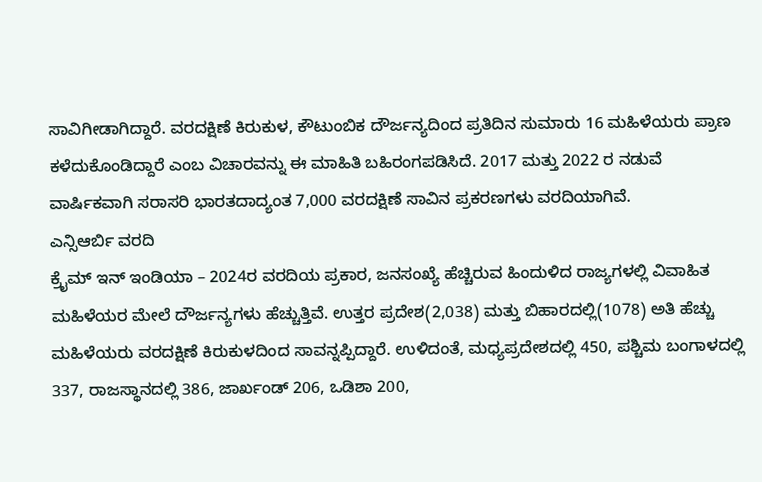ಸಾವಿಗೀಡಾಗಿದ್ದಾರೆ. ವರದಕ್ಷಿಣೆ ಕಿರುಕುಳ, ಕೌಟುಂಬಿಕ ದೌರ್ಜನ್ಯದಿಂದ ಪ್ರತಿದಿನ ಸುಮಾರು 16 ಮಹಿಳೆಯರು ಪ್ರಾಣ ಕಳೆದುಕೊಂಡಿದ್ದಾರೆ ಎಂಬ ವಿಚಾರವನ್ನು ಈ ಮಾಹಿತಿ ಬಹಿರಂಗಪಡಿಸಿದೆ. 2017 ಮತ್ತು 2022 ರ ನಡುವೆ ವಾರ್ಷಿಕವಾಗಿ ಸರಾಸರಿ ಭಾರತದಾದ್ಯಂತ 7,000 ವರದಕ್ಷಿಣೆ ಸಾವಿನ ಪ್ರಕರಣಗಳು ವರದಿಯಾಗಿವೆ.
ಎನ್ಸಿಆರ್ಬಿ ವರದಿ
ಕ್ರೈಮ್ ಇನ್ ಇಂಡಿಯಾ – 2024ರ ವರದಿಯ ಪ್ರಕಾರ, ಜನಸಂಖ್ಯೆ ಹೆಚ್ಚಿರುವ ಹಿಂದುಳಿದ ರಾಜ್ಯಗಳಲ್ಲಿ ವಿವಾಹಿತ ಮಹಿಳೆಯರ ಮೇಲೆ ದೌರ್ಜನ್ಯಗಳು ಹೆಚ್ಚುತ್ತಿವೆ. ಉತ್ತರ ಪ್ರದೇಶ(2,038) ಮತ್ತು ಬಿಹಾರದಲ್ಲಿ(1078) ಅತಿ ಹೆಚ್ಚು ಮಹಿಳೆಯರು ವರದಕ್ಷಿಣೆ ಕಿರುಕುಳದಿಂದ ಸಾವನ್ನಪ್ಪಿದ್ದಾರೆ. ಉಳಿದಂತೆ, ಮಧ್ಯಪ್ರದೇಶದಲ್ಲಿ 450, ಪಶ್ಚಿಮ ಬಂಗಾಳದಲ್ಲಿ 337, ರಾಜಸ್ಥಾನದಲ್ಲಿ 386, ಜಾರ್ಖಂಡ್ 206, ಒಡಿಶಾ 200,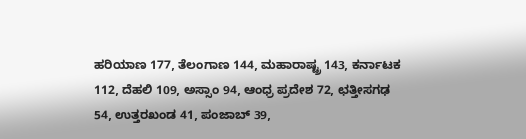ಹರಿಯಾಣ 177, ತೆಲಂಗಾಣ 144, ಮಹಾರಾಷ್ಟ್ರ 143, ಕರ್ನಾಟಕ 112, ದೆಹಲಿ 109, ಅಸ್ಸಾಂ 94, ಆಂಧ್ರ ಪ್ರದೇಶ 72, ಛತ್ತೀಸಗಢ 54, ಉತ್ತರಖಂಡ 41, ಪಂಜಾಬ್ 39,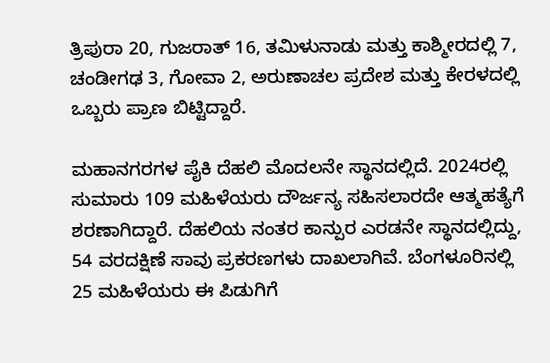ತ್ರಿಪುರಾ 20, ಗುಜರಾತ್ 16, ತಮಿಳುನಾಡು ಮತ್ತು ಕಾಶ್ಮೀರದಲ್ಲಿ 7, ಚಂಡೀಗಢ 3, ಗೋವಾ 2, ಅರುಣಾಚಲ ಪ್ರದೇಶ ಮತ್ತು ಕೇರಳದಲ್ಲಿ ಒಬ್ಬರು ಪ್ರಾಣ ಬಿಟ್ಟಿದ್ದಾರೆ.

ಮಹಾನಗರಗಳ ಪೈಕಿ ದೆಹಲಿ ಮೊದಲನೇ ಸ್ಥಾನದಲ್ಲಿದೆ. 2024ರಲ್ಲಿ ಸುಮಾರು 109 ಮಹಿಳೆಯರು ದೌರ್ಜನ್ಯ ಸಹಿಸಲಾರದೇ ಆತ್ಮಹತ್ಯೆಗೆ ಶರಣಾಗಿದ್ದಾರೆ. ದೆಹಲಿಯ ನಂತರ ಕಾನ್ಪುರ ಎರಡನೇ ಸ್ಥಾನದಲ್ಲಿದ್ದು, 54 ವರದಕ್ಷಿಣೆ ಸಾವು ಪ್ರಕರಣಗಳು ದಾಖಲಾಗಿವೆ. ಬೆಂಗಳೂರಿನಲ್ಲಿ 25 ಮಹಿಳೆಯರು ಈ ಪಿಡುಗಿಗೆ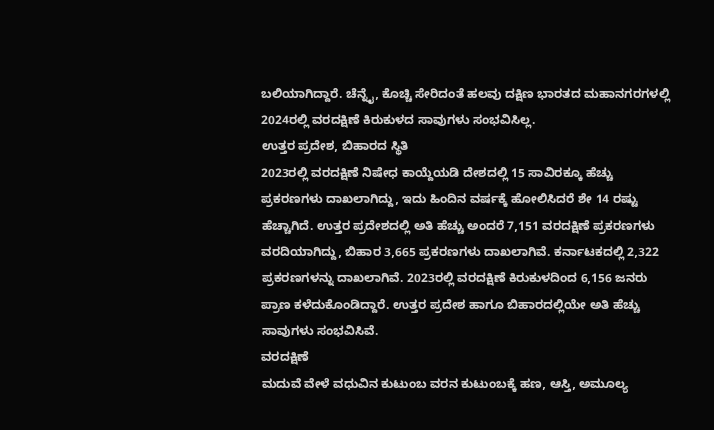ಬಲಿಯಾಗಿದ್ದಾರೆ. ಚೆನ್ನೈ, ಕೊಚ್ಚಿ ಸೇರಿದಂತೆ ಹಲವು ದಕ್ಷಿಣ ಭಾರತದ ಮಹಾನಗರಗಳಲ್ಲಿ 2024ರಲ್ಲಿ ವರದಕ್ಷಿಣೆ ಕಿರುಕುಳದ ಸಾವುಗಳು ಸಂಭವಿಸಿಲ್ಲ.
ಉತ್ತರ ಪ್ರದೇಶ, ಬಿಹಾರದ ಸ್ಥಿತಿ
2023ರಲ್ಲಿ ವರದಕ್ಷಿಣೆ ನಿಷೇಧ ಕಾಯ್ದೆಯಡಿ ದೇಶದಲ್ಲಿ 15 ಸಾವಿರಕ್ಕೂ ಹೆಚ್ಚು ಪ್ರಕರಣಗಳು ದಾಖಲಾಗಿದ್ದು, ಇದು ಹಿಂದಿನ ವರ್ಷಕ್ಕೆ ಹೋಲಿಸಿದರೆ ಶೇ 14 ರಷ್ಟು ಹೆಚ್ಚಾಗಿದೆ. ಉತ್ತರ ಪ್ರದೇಶದಲ್ಲಿ ಅತಿ ಹೆಚ್ಚು ಅಂದರೆ 7,151 ವರದಕ್ಷಿಣೆ ಪ್ರಕರಣಗಳು ವರದಿಯಾಗಿದ್ದು, ಬಿಹಾರ 3,665 ಪ್ರಕರಣಗಳು ದಾಖಲಾಗಿವೆ. ಕರ್ನಾಟಕದಲ್ಲಿ 2,322 ಪ್ರಕರಣಗಳನ್ನು ದಾಖಲಾಗಿವೆ. 2023ರಲ್ಲಿ ವರದಕ್ಷಿಣೆ ಕಿರುಕುಳದಿಂದ 6,156 ಜನರು ಪ್ರಾಣ ಕಳೆದುಕೊಂಡಿದ್ದಾರೆ. ಉತ್ತರ ಪ್ರದೇಶ ಹಾಗೂ ಬಿಹಾರದಲ್ಲಿಯೇ ಅತಿ ಹೆಚ್ಚು ಸಾವುಗಳು ಸಂಭವಿಸಿವೆ.
ವರದಕ್ಷಿಣೆ
ಮದುವೆ ವೇಳೆ ವಧುವಿನ ಕುಟುಂಬ ವರನ ಕುಟುಂಬಕ್ಕೆ ಹಣ, ಆಸ್ತಿ, ಅಮೂಲ್ಯ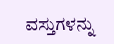ವಸ್ತುಗಳನ್ನು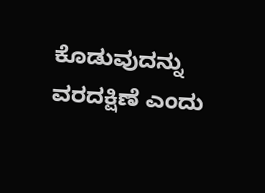ಕೊಡುವುದನ್ನು ವರದಕ್ಷಿಣೆ ಎಂದು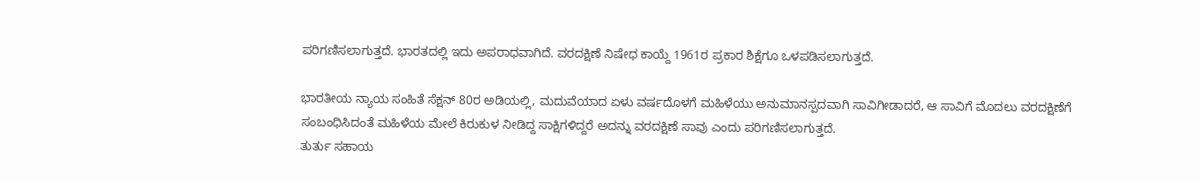ಪರಿಗಣಿಸಲಾಗುತ್ತದೆ. ಭಾರತದಲ್ಲಿ ಇದು ಅಪರಾಧವಾಗಿದೆ. ವರದಕ್ಷಿಣೆ ನಿಷೇಧ ಕಾಯ್ದೆ 1961ರ ಪ್ರಕಾರ ಶಿಕ್ಷೆಗೂ ಒಳಪಡಿಸಲಾಗುತ್ತದೆ.

ಭಾರತೀಯ ನ್ಯಾಯ ಸಂಹಿತೆ ಸೆಕ್ಷನ್ 80ರ ಅಡಿಯಲ್ಲಿ, ಮದುವೆಯಾದ ಏಳು ವರ್ಷದೊಳಗೆ ಮಹಿಳೆಯು ಅನುಮಾನಸ್ಪದವಾಗಿ ಸಾವಿಗೀಡಾದರೆ, ಆ ಸಾವಿಗೆ ಮೊದಲು ವರದಕ್ಷಿಣೆಗೆ ಸಂಬಂಧಿಸಿದಂತೆ ಮಹಿಳೆಯ ಮೇಲೆ ಕಿರುಕುಳ ನೀಡಿದ್ದ ಸಾಕ್ಷಿಗಳಿದ್ದರೆ ಅದನ್ನು ವರದಕ್ಷಿಣೆ ಸಾವು ಎಂದು ಪರಿಗಣಿಸಲಾಗುತ್ತದೆ.
ತುರ್ತು ಸಹಾಯ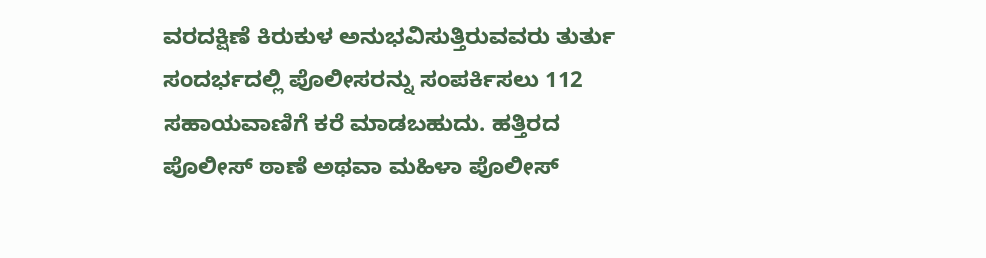ವರದಕ್ಷಿಣೆ ಕಿರುಕುಳ ಅನುಭವಿಸುತ್ತಿರುವವರು ತುರ್ತು ಸಂದರ್ಭದಲ್ಲಿ ಪೊಲೀಸರನ್ನು ಸಂಪರ್ಕಿಸಲು 112 ಸಹಾಯವಾಣಿಗೆ ಕರೆ ಮಾಡಬಹುದು. ಹತ್ತಿರದ ಪೊಲೀಸ್ ಠಾಣೆ ಅಥವಾ ಮಹಿಳಾ ಪೊಲೀಸ್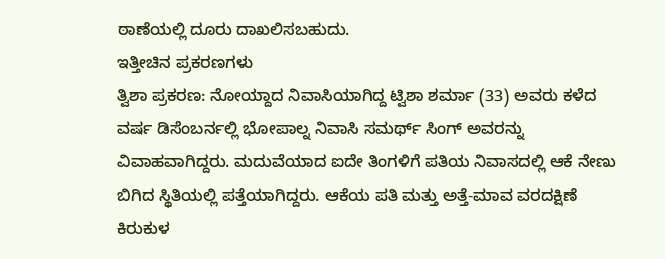ಠಾಣೆಯಲ್ಲಿ ದೂರು ದಾಖಲಿಸಬಹುದು.
ಇತ್ತೀಚಿನ ಪ್ರಕರಣಗಳು
ತ್ವಿಶಾ ಪ್ರಕರಣ: ನೋಯ್ದಾದ ನಿವಾಸಿಯಾಗಿದ್ದ ಟ್ವಿಶಾ ಶರ್ಮಾ (33) ಅವರು ಕಳೆದ ವರ್ಷ ಡಿಸೆಂಬರ್ನಲ್ಲಿ ಭೋಪಾಲ್ನ ನಿವಾಸಿ ಸಮರ್ಥ್ ಸಿಂಗ್ ಅವರನ್ನು ವಿವಾಹವಾಗಿದ್ದರು. ಮದುವೆಯಾದ ಐದೇ ತಿಂಗಳಿಗೆ ಪತಿಯ ನಿವಾಸದಲ್ಲಿ ಆಕೆ ನೇಣು ಬಿಗಿದ ಸ್ಥಿತಿಯಲ್ಲಿ ಪತ್ತೆಯಾಗಿದ್ದರು. ಆಕೆಯ ಪತಿ ಮತ್ತು ಅತ್ತೆ-ಮಾವ ವರದಕ್ಷಿಣೆ ಕಿರುಕುಳ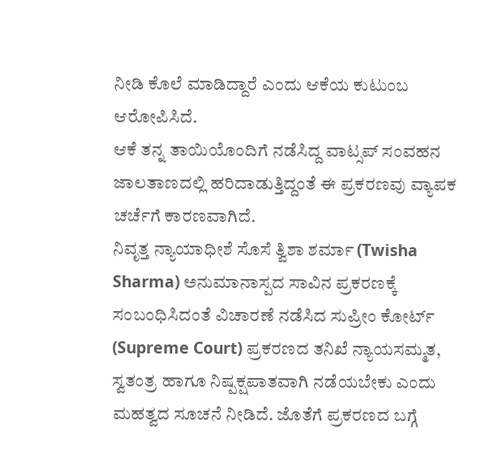ನೀಡಿ ಕೊಲೆ ಮಾಡಿದ್ದಾರೆ ಎಂದು ಆಕೆಯ ಕುಟುಂಬ ಆರೋಪಿಸಿದೆ.
ಆಕೆ ತನ್ನ ತಾಯಿಯೊಂದಿಗೆ ನಡೆಸಿದ್ದ ವಾಟ್ಸಪ್ ಸಂವಹನ ಜಾಲತಾಣದಲ್ಲಿ ಹರಿದಾಡುತ್ತಿದ್ದಂತೆ ಈ ಪ್ರಕರಣವು ವ್ಯಾಪಕ ಚರ್ಚೆಗೆ ಕಾರಣವಾಗಿದೆ.
ನಿವೃತ್ತ ನ್ಯಾಯಾಧೀಶೆ ಸೊಸೆ ತ್ವಿಶಾ ಶರ್ಮಾ (Twisha Sharma) ಅನುಮಾನಾಸ್ಪದ ಸಾವಿನ ಪ್ರಕರಣಕ್ಕೆ ಸಂಬಂಧಿಸಿದಂತೆ ವಿಚಾರಣೆ ನಡೆಸಿದ ಸುಪ್ರೀಂ ಕೋರ್ಟ್ (Supreme Court) ಪ್ರಕರಣದ ತನಿಖೆ ನ್ಯಾಯಸಮ್ಮತ, ಸ್ವತಂತ್ರ ಹಾಗೂ ನಿಷ್ಪಕ್ಷಪಾತವಾಗಿ ನಡೆಯಬೇಕು ಎಂದು ಮಹತ್ವದ ಸೂಚನೆ ನೀಡಿದೆ. ಜೊತೆಗೆ ಪ್ರಕರಣದ ಬಗ್ಗೆ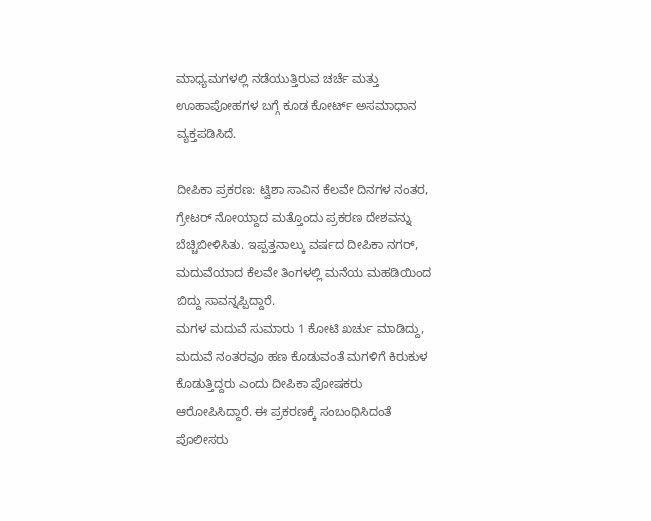ಮಾಧ್ಯಮಗಳಲ್ಲಿ ನಡೆಯುತ್ತಿರುವ ಚರ್ಚೆ ಮತ್ತು ಊಹಾಪೋಹಗಳ ಬಗ್ಗೆ ಕೂಡ ಕೋರ್ಟ್ ಅಸಮಾಧಾನ ವ್ಯಕ್ತಪಡಿಸಿದೆ.

ದೀಪಿಕಾ ಪ್ರಕರಣ: ಟ್ವಿಶಾ ಸಾವಿನ ಕೆಲವೇ ದಿನಗಳ ನಂತರ, ಗ್ರೇಟರ್ ನೋಯ್ದಾದ ಮತ್ತೊಂದು ಪ್ರಕರಣ ದೇಶವನ್ನು ಬೆಚ್ಚಿಬೀಳಿಸಿತು. ಇಪ್ಪತ್ತನಾಲ್ಕು ವರ್ಷದ ದೀಪಿಕಾ ನಗರ್, ಮದುವೆಯಾದ ಕೆಲವೇ ತಿಂಗಳಲ್ಲಿ ಮನೆಯ ಮಹಡಿಯಿಂದ ಬಿದ್ದು ಸಾವನ್ನಪ್ಪಿದ್ದಾರೆ.
ಮಗಳ ಮದುವೆ ಸುಮಾರು 1 ಕೋಟಿ ಖರ್ಚು ಮಾಡಿದ್ದು, ಮದುವೆ ನಂತರವೂ ಹಣ ಕೊಡುವಂತೆ ಮಗಳಿಗೆ ಕಿರುಕುಳ ಕೊಡುತ್ತಿದ್ದರು ಎಂದು ದೀಪಿಕಾ ಪೋಷಕರು ಆರೋಪಿಸಿದ್ದಾರೆ. ಈ ಪ್ರಕರಣಕ್ಕೆ ಸಂಬಂಧಿಸಿದಂತೆ ಪೊಲೀಸರು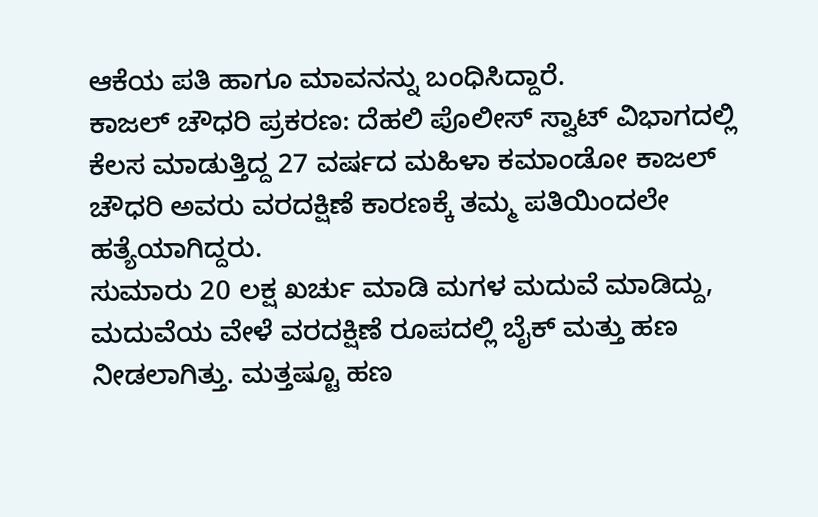ಆಕೆಯ ಪತಿ ಹಾಗೂ ಮಾವನನ್ನು ಬಂಧಿಸಿದ್ದಾರೆ.
ಕಾಜಲ್ ಚೌಧರಿ ಪ್ರಕರಣ: ದೆಹಲಿ ಪೊಲೀಸ್ ಸ್ವಾಟ್ ವಿಭಾಗದಲ್ಲಿ ಕೆಲಸ ಮಾಡುತ್ತಿದ್ದ 27 ವರ್ಷದ ಮಹಿಳಾ ಕಮಾಂಡೋ ಕಾಜಲ್ ಚೌಧರಿ ಅವರು ವರದಕ್ಷಿಣೆ ಕಾರಣಕ್ಕೆ ತಮ್ಮ ಪತಿಯಿಂದಲೇ ಹತ್ಯೆಯಾಗಿದ್ದರು.
ಸುಮಾರು 20 ಲಕ್ಷ ಖರ್ಚು ಮಾಡಿ ಮಗಳ ಮದುವೆ ಮಾಡಿದ್ದು, ಮದುವೆಯ ವೇಳೆ ವರದಕ್ಷಿಣೆ ರೂಪದಲ್ಲಿ ಬೈಕ್ ಮತ್ತು ಹಣ ನೀಡಲಾಗಿತ್ತು. ಮತ್ತಷ್ಟೂ ಹಣ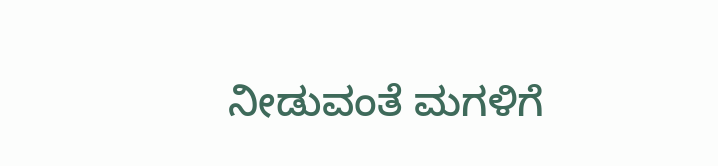ನೀಡುವಂತೆ ಮಗಳಿಗೆ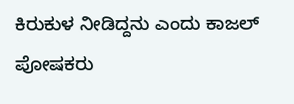ಕಿರುಕುಳ ನೀಡಿದ್ದನು ಎಂದು ಕಾಜಲ್ ಪೋಷಕರು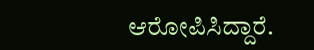ಆರೋಪಿಸಿದ್ದಾರೆ.